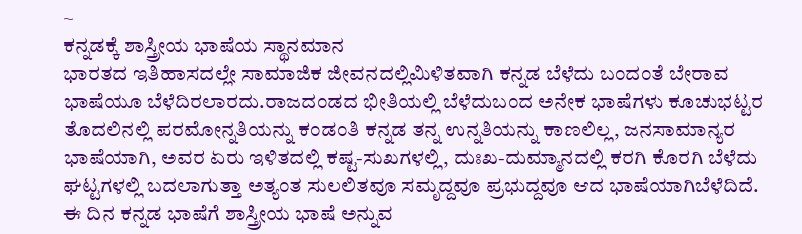~
ಕನ್ನಡಕ್ಕೆ ಶಾಸ್ತ್ರೀಯ ಭಾಷೆಯ ಸ್ಥಾನಮಾನ
ಭಾರತದ ಇತಿಹಾಸದಲ್ಲೇ ಸಾಮಾಜಿಕ ಜೀವನದಲ್ಲಿಮಿಳಿತವಾಗಿ ಕನ್ನಡ ಬೆಳೆದು ಬಂದಂತೆ ಬೇರಾವ ಭಾಷೆಯೂ ಬೆಳೆದಿರಲಾರದು.ರಾಜದಂಡದ ಭೀತಿಯಲ್ಲಿ ಬೆಳೆದುಬಂದ ಅನೇಕ ಭಾಷೆಗಳು ಕೂಚುಭಟ್ಟರ ತೊದಲಿನಲ್ಲಿ ಪರಮೋನ್ನತಿಯನ್ನು ಕಂಡಂತಿ ಕನ್ನಡ ತನ್ನ ಉನ್ನತಿಯನ್ನು ಕಾಣಲಿಲ್ಲ, ಜನಸಾಮಾನ್ಯರ ಭಾಷೆಯಾಗಿ, ಅವರ ಏರು ಇಳಿತದಲ್ಲಿ ಕಷ್ಟ-ಸುಖಗಳಲ್ಲಿ, ದುಃಖ-ದುಮ್ಮಾನದಲ್ಲಿ ಕರಗಿ ಕೊರಗಿ ಬೆಳೆದು ಘಟ್ಟಗಳಲ್ಲಿ ಬದಲಾಗುತ್ತಾ ಅತ್ಯಂತ ಸುಲಲಿತವೂ ಸಮೃದ್ದವೂ ಪ್ರಭುದ್ದವೂ ಆದ ಭಾಷೆಯಾಗಿಬೆಳೆದಿದೆ. ಈ ದಿನ ಕನ್ನಡ ಭಾಷೆಗೆ ಶಾಸ್ತ್ರೀಯ ಭಾಷೆ ಅನ್ನುವ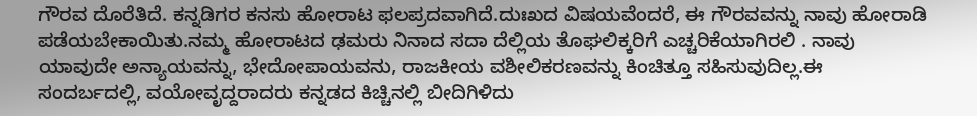ಗೌರವ ದೊರೆತಿದೆ. ಕನ್ನಡಿಗರ ಕನಸು ಹೋರಾಟ ಫಲಪ್ರದವಾಗಿದೆ.ದುಃಖದ ವಿಷಯವೆಂದರೆ, ಈ ಗೌರವವನ್ನು ನಾವು ಹೋರಾಡಿ ಪಡೆಯಬೇಕಾಯಿತು.ನಮ್ಮ ಹೋರಾಟದ ಢಮರು ನಿನಾದ ಸದಾ ದೆಲ್ಲಿಯ ತೊಘಲಿಕ್ಕರಿಗೆ ಎಚ್ಚರಿಕೆಯಾಗಿರಲಿ . ನಾವು ಯಾವುದೇ ಅನ್ಯಾಯವನ್ನು, ಭೇದೋಪಾಯವನು, ರಾಜಕೀಯ ವಶೀಲಿಕರಣವನ್ನು ಕಿಂಚಿತ್ತೂ ಸಹಿಸುವುದಿಲ್ಲ.ಈ ಸಂದರ್ಬದಲ್ಲಿ, ವಯೋವೃದ್ದರಾದರು ಕನ್ನಡದ ಕಿಚ್ಚಿನಲ್ಲಿ ಬೀದಿಗಿಳಿದು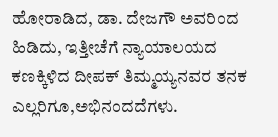ಹೋರಾಡಿದ, ಡಾ. ದೇಜಗೌ ಅವರಿಂದ ಹಿಡಿದು, ಇತ್ತೀಚೆಗೆ ನ್ಯಾಯಾಲಯದ ಕಣಕ್ಕಿಳಿದ ದೀಪಕ್ ತಿಮ್ಮಯ್ಯನವರ ತನಕ ಎಲ್ಲರಿಗೂ,ಅಭಿನಂದದೆಗಳು.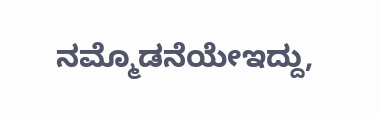ನಮ್ಮೊಡನೆಯೇಇದ್ದು,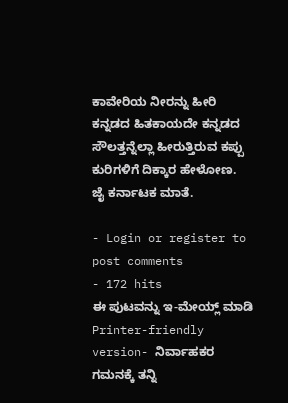ಕಾವೇರಿಯ ನೀರನ್ನು ಹೀರಿ ಕನ್ನಡದ ಹಿತಕಾಯದೇ ಕನ್ನಡದ ಸೌಲತ್ತನ್ನೆಲ್ಲಾ ಹೀರುತ್ತಿರುವ ಕಪ್ಪು ಕುರಿಗಳಿಗೆ ದಿಕ್ಕಾರ ಹೇಳೋಣ.
ಜೈ ಕರ್ನಾಟಕ ಮಾತೆ.

- Login or register to post comments
- 172 hits
ಈ ಪುಟವನ್ನು ಇ-ಮೇಯ್ಲ್ ಮಾಡಿ
Printer-friendly version- ನಿರ್ವಾಹಕರ ಗಮನಕ್ಕೆ ತನ್ನಿ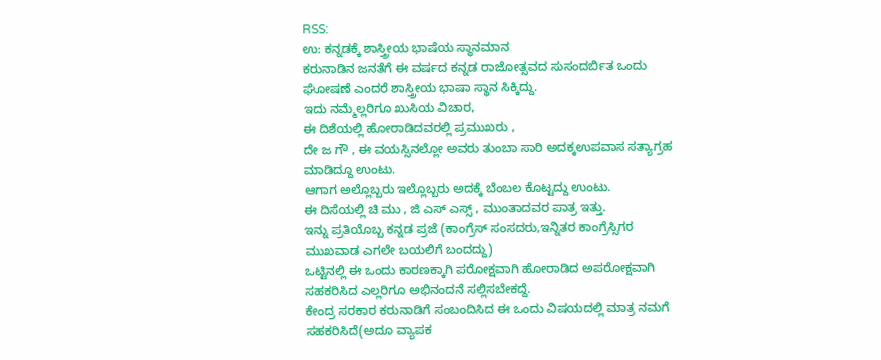RSS:
ಉ: ಕನ್ನಡಕ್ಕೆ ಶಾಸ್ತ್ರೀಯ ಭಾಷೆಯ ಸ್ಥಾನಮಾನ
ಕರುನಾಡಿನ ಜನತೆಗೆ ಈ ವರ್ಷದ ಕನ್ನಡ ರಾಜೋತ್ಸವದ ಸುಸಂದರ್ಬಿತ ಒಂದು ಘೋಷಣೆ ಎಂದರೆ ಶಾಸ್ತ್ರೀಯ ಭಾಷಾ ಸ್ಥಾನ ಸಿಕ್ಕಿದ್ದು.
ಇದು ನಮ್ಮೆಲ್ಲರಿಗೂ ಖುಸಿಯ ವಿಚಾರ,
ಈ ದಿಶೆಯಲ್ಲಿ ಹೋರಾಡಿದವರಲ್ಲಿ ಪ್ರಮುಖರು ,
ದೇ ಜ ಗೌ , ಈ ವಯಸ್ಸಿನಲ್ಲೋ ಅವರು ತುಂಬಾ ಸಾರಿ ಅದಕ್ಕಉಪವಾಸ ಸತ್ಯಾಗ್ರಹ ಮಾಡಿದ್ದೂ ಉಂಟು.
ಆಗಾಗ ಅಲ್ಲೊಬ್ಬರು ಇಲ್ಲೊಬ್ಬರು ಅದಕ್ಕೆ ಬೆಂಬಲ ಕೊಟ್ಟದ್ದು ಉಂಟು.
ಈ ದಿಸೆಯಲ್ಲಿ ಚಿ ಮು , ಜಿ ಎಸ್ ಎಸ್ಸ್ , ಮುಂತಾದವರ ಪಾತ್ರ ಇತ್ತು.
ಇನ್ನು ಪ್ರತಿಯೊಬ್ಬ ಕನ್ನಡ ಪ್ರಜೆ (ಕಾಂಗ್ರೆಸ್ ಸಂಸದರು,ಇನ್ನಿತರ ಕಾಂಗ್ರೆಸ್ಸಿಗರ ಮುಖವಾಡ ಎಗಲೇ ಬಯಲಿಗೆ ಬಂದದ್ದು)
ಒಟ್ಟಿನಲ್ಲಿ ಈ ಒಂದು ಕಾರಣಕ್ಕಾಗಿ ಪರೋಕ್ಷವಾಗಿ ಹೋರಾಡಿದ ಅಪರೋಕ್ಷವಾಗಿ ಸಹಕರಿಸಿದ ಎಲ್ಲರಿಗೂ ಅಭಿನಂದನೆ ಸಲ್ಲಿಸಬೇಕದ್ದೆ.
ಕೇಂದ್ರ ಸರಕಾರ ಕರುನಾಡಿಗೆ ಸಂಬಂದಿಸಿದ ಈ ಒಂದು ವಿಷಯದಲ್ಲಿ ಮಾತ್ರ ನಮಗೆ ಸಹಕರಿಸಿದೆ(ಅದೂ ವ್ಯಾಪಕ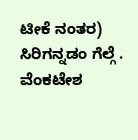ಟೀಕೆ ನಂತರ)
ಸಿರಿಗನ್ನಡಂ ಗೆಲ್ಗೆ .
ವೆಂಕಟೇಶ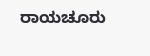ರಾಯಚೂರು